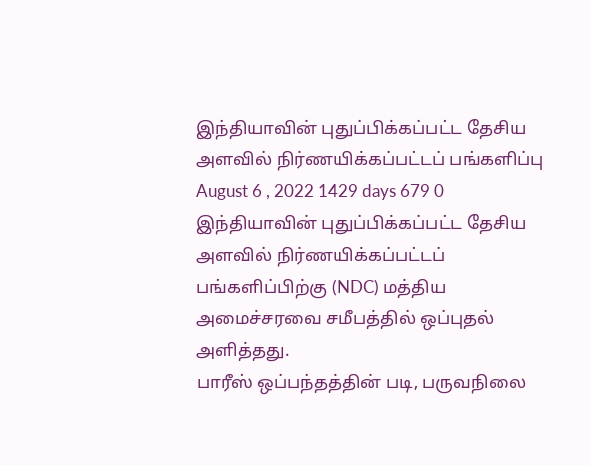இந்தியாவின் புதுப்பிக்கப்பட்ட தேசிய அளவில் நிர்ணயிக்கப்பட்டப் பங்களிப்பு
August 6 , 2022 1429 days 679 0
இந்தியாவின் புதுப்பிக்கப்பட்ட தேசிய அளவில் நிர்ணயிக்கப்பட்டப் பங்களிப்பிற்கு (NDC) மத்திய அமைச்சரவை சமீபத்தில் ஒப்புதல் அளித்தது.
பாரீஸ் ஒப்பந்தத்தின் படி, பருவநிலை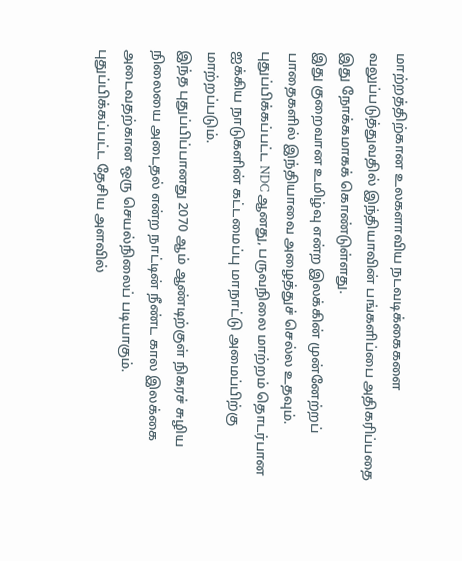மாற்றத்திற்கான உலகளாவிய நடவடிக்கைகளை வலுப்படுத்துவதில் இந்தியாவின் பங்களிப்பை அதிகரிப்பதை இது நோக்கமாகக் கொண்டுள்ளது.
இது குறைவான உமிழ்வு என்ற இலக்கின் முன்னேற்றப் பாதைகளில் இந்தியாவை அழைத்துச் செல்ல உதவும்.
புதுப்பிக்கப்பட்ட NDC ஆனது, பருவநிலை மாற்றம் தொடர்பான ஐக்கிய நாடுகளின் கட்டமைப்பு மாநாட்டு அமைப்பிற்கு மாற்றப்படும்.
இந்த புதுப்பிப்பானது 2070 ஆம் ஆண்டிற்குள் நிகரச் சுழிய நிலையை அடைதல் என்ற நாட்டின் நீண்ட கால இலக்கை அடைவதற்கான ஒரு செயல்நிலைப் படியாகும்.
புதுப்பிக்கப்பட்ட தேசிய அளவில்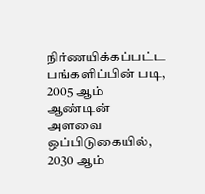நிர்ணயிக்கப்பட்ட பங்களிப்பின் படி, 2005 ஆம் ஆண்டின் அளவை ஒப்பிடுகையில், 2030 ஆம்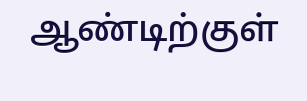ஆண்டிற்குள்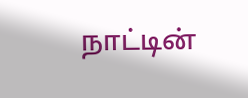நாட்டின்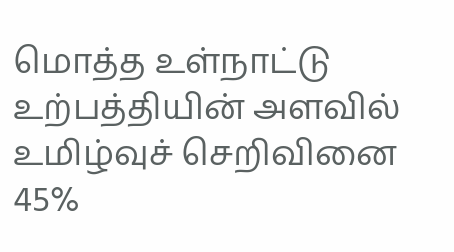மொத்த உள்நாட்டு உற்பத்தியின் அளவில் உமிழ்வுச் செறிவினை 45%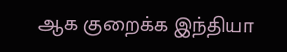ஆக குறைக்க இந்தியா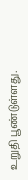உறுதி பூண்டுள்ளது.